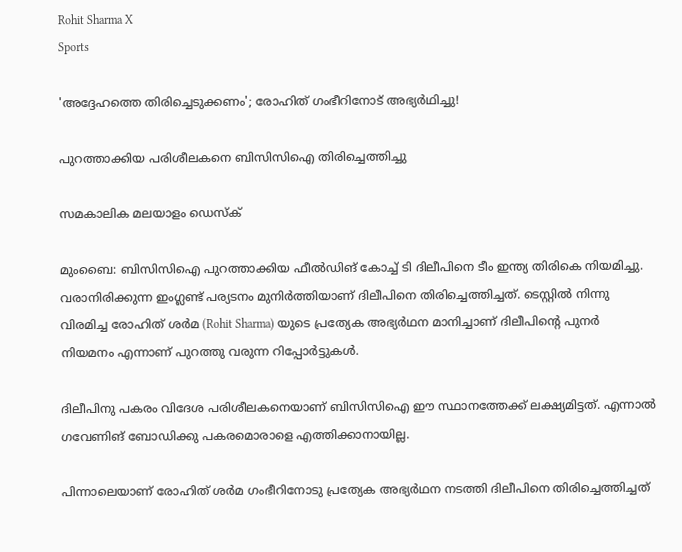Rohit Sharma X
Sports

'അദ്ദേഹത്തെ തിരിച്ചെടുക്കണം'; രോഹിത് ഗംഭീറിനോട് അഭ്യര്‍ഥിച്ചു!

പുറത്താക്കിയ പരിശീലകനെ ബിസിസിഐ തിരിച്ചെത്തിച്ചു

സമകാലിക മലയാളം ഡെസ്ക്

മുംബൈ: ബിസിസിഐ പുറത്താക്കിയ ഫീല്‍ഡിങ് കോച്ച് ടി ദിലീപിനെ ടീം ഇന്ത്യ തിരികെ നിയമിച്ചു. വരാനിരിക്കുന്ന ഇംഗ്ലണ്ട് പര്യടനം മുനിര്‍ത്തിയാണ് ദിലീപിനെ തിരിച്ചെത്തിച്ചത്. ടെസ്റ്റില്‍ നിന്നു വിരമിച്ച രോഹിത് ശര്‍മ (Rohit Sharma) യുടെ പ്രത്യേക അഭ്യര്‍ഥന മാനിച്ചാണ് ദിലീപിന്റെ പുനര്‍ നിയമനം എന്നാണ് പുറത്തു വരുന്ന റിപ്പോര്‍ട്ടുകള്‍.

ദിലീപിനു പകരം വിദേശ പരിശീലകനെയാണ് ബിസിസിഐ ഈ സ്ഥാനത്തേക്ക് ലക്ഷ്യമിട്ടത്. എന്നാല്‍ ഗവേണിങ് ബോഡിക്കു പകരമൊരാളെ എത്തിക്കാനായില്ല.

പിന്നാലെയാണ് രോഹിത് ശര്‍മ ഗംഭീറിനോടു പ്രത്യേക അഭ്യര്‍ഥന നടത്തി ദിലീപിനെ തിരിച്ചെത്തിച്ചത്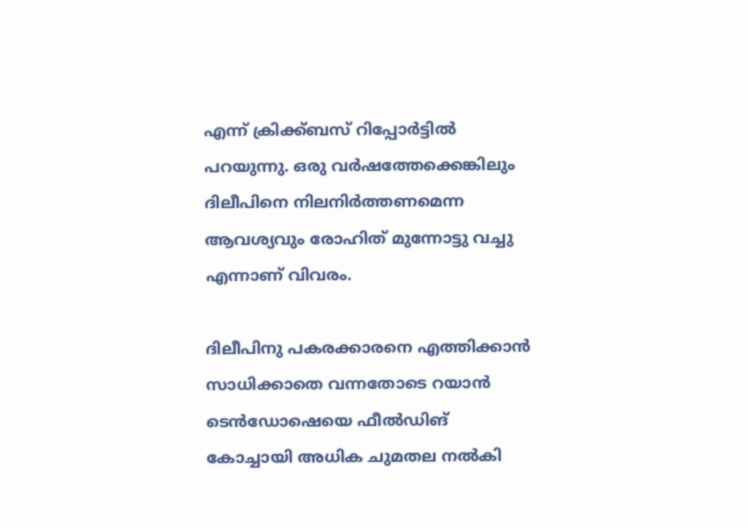എന്ന് ക്രിക്ക്ബസ് റിപ്പോര്‍ട്ടില്‍ പറയുന്നു. ഒരു വര്‍ഷത്തേക്കെങ്കിലും ദിലീപിനെ നിലനിര്‍ത്തണമെന്ന ആവശ്യവും രോഹിത് മുന്നോട്ടു വച്ചു എന്നാണ് വിവരം.

ദിലീപിനു പകരക്കാരനെ എത്തിക്കാന്‍ സാധിക്കാതെ വന്നതോടെ റയാന്‍ ടെന്‍ഡോഷെയെ ഫീല്‍ഡിങ് കോച്ചായി അധിക ചുമതല നല്‍കി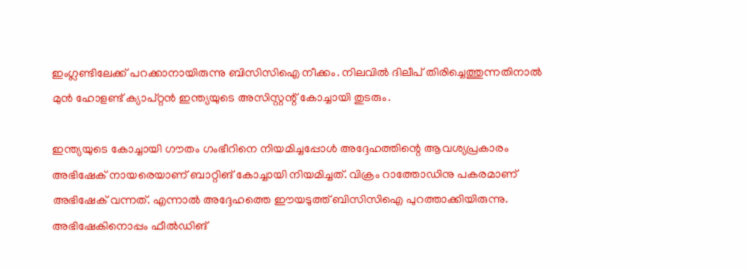ഇംഗ്ലണ്ടിലേക്ക് പറക്കാനായിരുന്നു ബിസിസിഐ നീക്കം. നിലവില്‍ ദിലീപ് തിരിച്ചെത്തുന്നതിനാല്‍ മുന്‍ ഹോളണ്ട് ക്യാപ്റ്റന്‍ ഇന്ത്യയുടെ അസിസ്റ്റന്റ് കോച്ചായി തുടരും.

ഇന്ത്യയുടെ കോച്ചായി ഗൗതം ഗംഭീറിനെ നിയമിച്ചപ്പോള്‍ അദ്ദേഹത്തിന്റെ ആവശ്യപ്രകാരം അഭിഷേക് നായരെയാണ് ബാറ്റിങ് കോച്ചായി നിയമിച്ചത്. വിക്രം റാത്തോഡിനു പകരമാണ് അഭിഷേക് വന്നത്. എന്നാല്‍ അദ്ദേഹത്തെ ഈയടുത്ത് ബിസിസിഐ പുറത്താക്കിയിരുന്നു. അഭിഷേകിനൊപ്പം ഫീല്‍ഡിങ്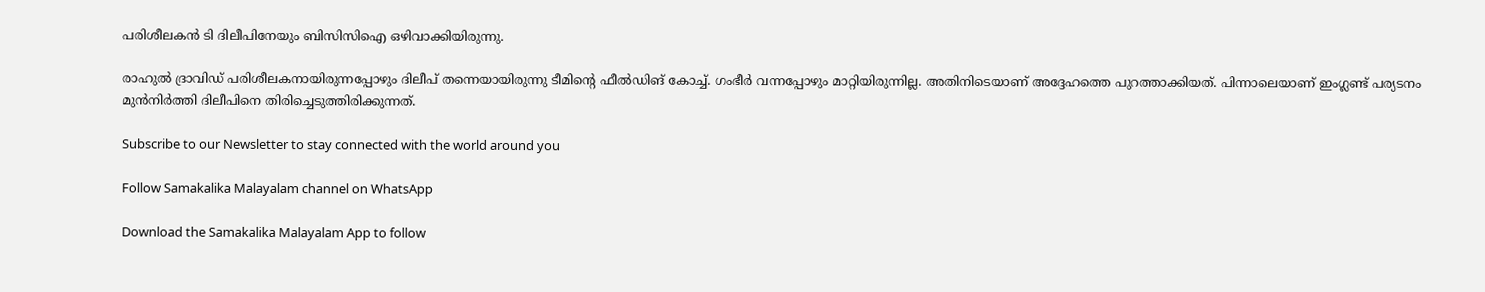പരിശീലകന്‍ ടി ദിലീപിനേയും ബിസിസിഐ ഒഴിവാക്കിയിരുന്നു.

രാഹുല്‍ ദ്രാവിഡ് പരിശീലകനായിരുന്നപ്പോഴും ദിലീപ് തന്നെയായിരുന്നു ടീമിന്റെ ഫീല്‍ഡിങ് കോച്ച്. ഗംഭീര്‍ വന്നപ്പോഴും മാറ്റിയിരുന്നില്ല. അതിനിടെയാണ് അദ്ദേഹത്തെ പുറത്താക്കിയത്. പിന്നാലെയാണ് ഇംഗ്ലണ്ട് പര്യടനം മുന്‍നിര്‍ത്തി ദിലീപിനെ തിരിച്ചെടുത്തിരിക്കുന്നത്.

Subscribe to our Newsletter to stay connected with the world around you

Follow Samakalika Malayalam channel on WhatsApp

Download the Samakalika Malayalam App to follow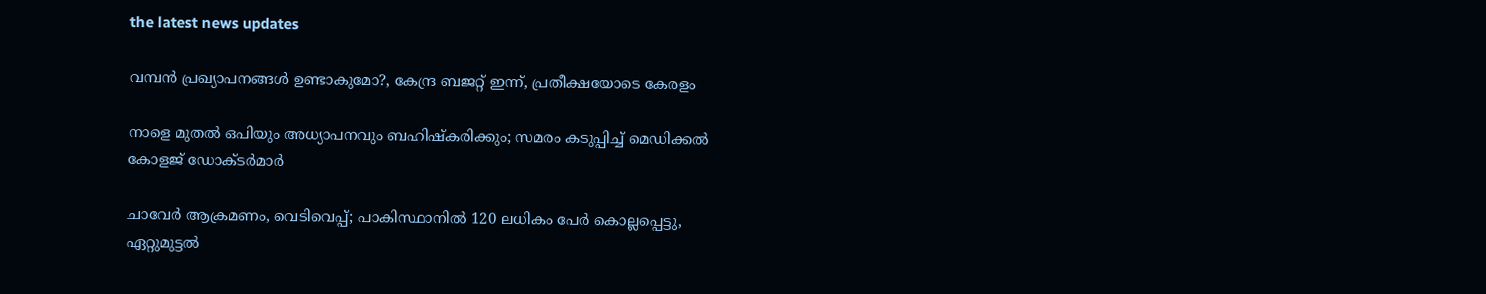the latest news updates

വമ്പൻ പ്രഖ്യാപനങ്ങൾ ഉണ്ടാകുമോ?, കേന്ദ്ര ബജറ്റ് ഇന്ന്, പ്രതീക്ഷയോടെ കേരളം

നാളെ മുതൽ ഒപിയും അധ്യാപനവും ബഹിഷ്കരിക്കും; സമരം കടുപ്പിച്ച് മെഡിക്കൽ കോളജ് ഡോക്ടർമാർ

ചാവേര്‍ ആക്രമണം, വെടിവെപ്പ്; പാകിസ്ഥാനില്‍ 120 ലധികം പേര്‍ കൊല്ലപ്പെട്ടു, ഏറ്റുമുട്ടല്‍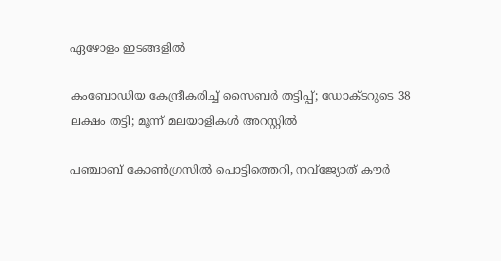ഏഴോളം ഇടങ്ങളില്‍

കംബോഡിയ കേന്ദ്രീകരിച്ച് സൈബർ തട്ടിപ്പ്; ഡോക്ടറുടെ 38 ലക്ഷം തട്ടി; മൂന്ന് മലയാളികൾ അറസ്റ്റിൽ

പഞ്ചാബ് കോണ്‍ഗ്രസില്‍ പൊട്ടിത്തെറി, നവ്ജ്യോത് കൗര്‍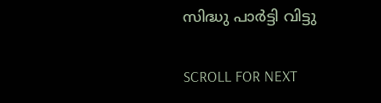സിദ്ധു പാര്‍ട്ടി വിട്ടു

SCROLL FOR NEXT